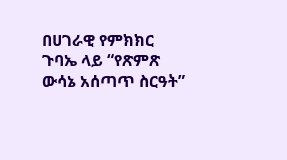በሀገራዊ የምክክር ጉባኤ ላይ “የጽምጽ ውሳኔ አሰጣጥ ስርዓት”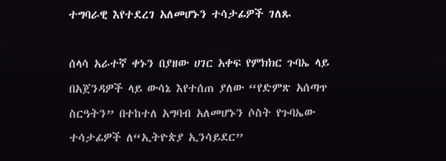ተግባራዊ እየተደረገ አለመሆኑን ተሳታፊዎች ገለጹ

ሰላሳ አራተኛ ቀኑን በያዘው ሀገር አቀፍ የምክክር ጉባኤ ላይ በአጀንዳዎች ላይ ውሳኔ እየተሰጠ ያለው “የድምጽ አሰጣጥ ስርዓትን” በተከተለ አግባብ አለመሆኑን ሶስት የጉባኤው ተሳታፊዎች ለ“ኢትዮጵያ ኢንሳይደር”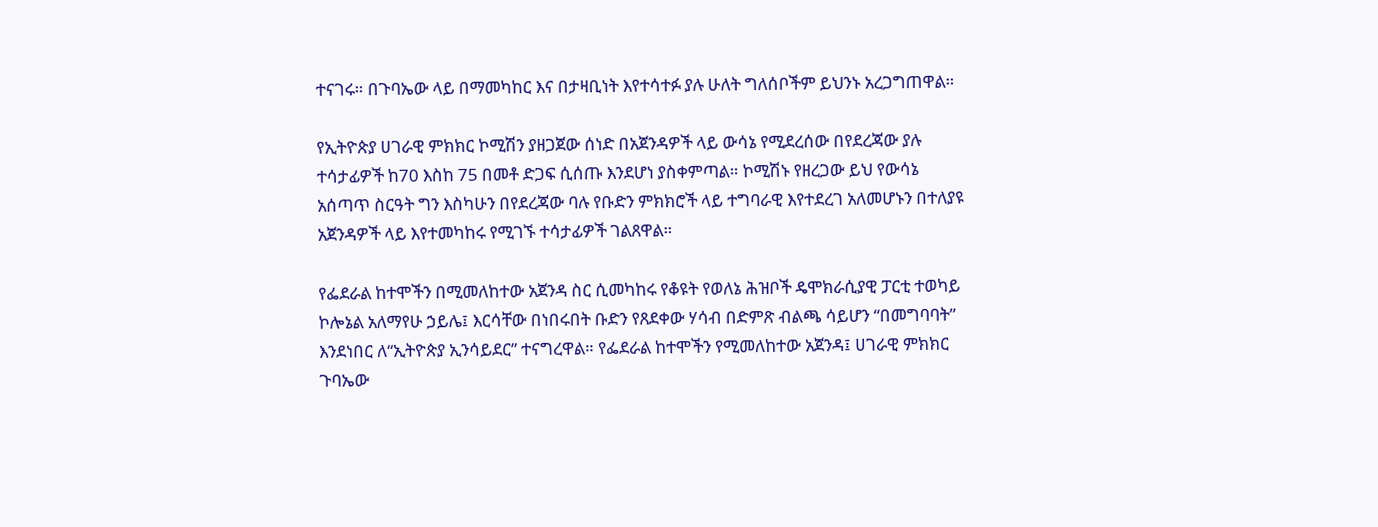ተናገሩ። በጉባኤው ላይ በማመካከር እና በታዛቢነት እየተሳተፉ ያሉ ሁለት ግለሰቦችም ይህንኑ አረጋግጠዋል።

የኢትዮጵያ ሀገራዊ ምክክር ኮሚሽን ያዘጋጀው ሰነድ በአጀንዳዎች ላይ ውሳኔ የሚደረሰው በየደረጃው ያሉ ተሳታፊዎች ከ70 እስከ 75 በመቶ ድጋፍ ሲሰጡ እንደሆነ ያስቀምጣል። ኮሚሽኑ የዘረጋው ይህ የውሳኔ አሰጣጥ ስርዓት ግን እስካሁን በየደረጃው ባሉ የቡድን ምክክሮች ላይ ተግባራዊ እየተደረገ አለመሆኑን በተለያዩ አጀንዳዎች ላይ እየተመካከሩ የሚገኙ ተሳታፊዎች ገልጸዋል።

የፌደራል ከተሞችን በሚመለከተው አጀንዳ ስር ሲመካከሩ የቆዩት የወለኔ ሕዝቦች ዴሞክራሲያዊ ፓርቲ ተወካይ ኮሎኔል አለማየሁ ኃይሌ፤ እርሳቸው በነበሩበት ቡድን የጸደቀው ሃሳብ በድምጽ ብልጫ ሳይሆን “በመግባባት” እንደነበር ለ“ኢትዮጵያ ኢንሳይደር” ተናግረዋል። የፌደራል ከተሞችን የሚመለከተው አጀንዳ፤ ሀገራዊ ምክክር ጉባኤው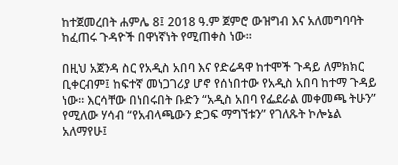ከተጀመረበት ሐምሌ 8፤ 2018 ዓ.ም ጀምሮ ውዝግብ እና አለመግባባት ከፈጠሩ ጉዳዮች በዋነኛነት የሚጠቀስ ነው።

በዚህ አጀንዳ ስር የአዲስ አበባ እና የድሬዳዋ ከተሞች ጉዳይ ለምክክር ቢቀርብም፤ ከፍተኛ መነጋገሪያ ሆኖ የሰነበተው የአዲስ አበባ ከተማ ጉዳይ ነው። እርሳቸው በነበሩበት ቡድን “አዲስ አበባ የፌደራል መቀመጫ ትሁን” የሚለው ሃሳብ “የአብላጫውን ድጋፍ ማግኘቱን” የገለጹት ኮሎኔል አለማየሁ፤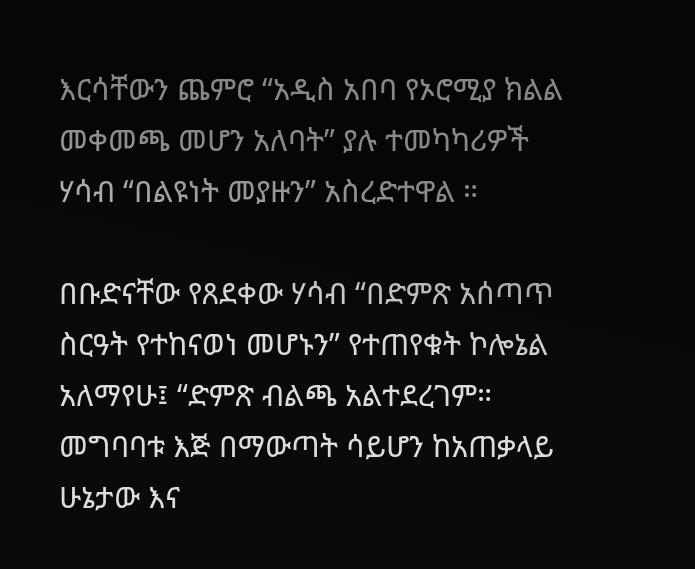እርሳቸውን ጨምሮ “አዲስ አበባ የኦሮሚያ ክልል መቀመጫ መሆን አለባት” ያሉ ተመካካሪዎች ሃሳብ “በልዩነት መያዙን” አስረድተዋል ።

በቡድናቸው የጸደቀው ሃሳብ “በድምጽ አሰጣጥ ስርዓት የተከናወነ መሆኑን” የተጠየቁት ኮሎኔል አለማየሁ፤ “ድምጽ ብልጫ አልተደረገም። መግባባቱ እጅ በማውጣት ሳይሆን ከአጠቃላይ ሁኔታው እና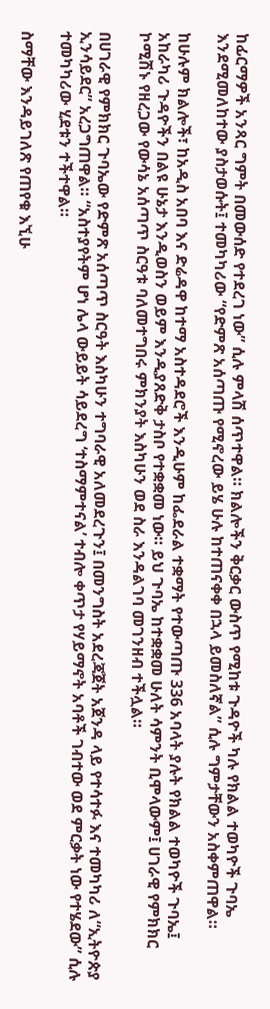ከፊርማዎች አንጻር ግምት በመውሰድ የተደረገ ነው” ሲሉ ምላሽ ሰጥተዋል። ክልሎችን ቅርቃር ውስጥ የሚከቱ ጉዳዮች ካሉ የክልል ተወካዮች ጉባኤ እንደሚመለከተው ያስታወሱት፤ ተመካካሪው “የድምጽ አሰጣጡ የሚኖረው ይሄ ሁሉ ከተጠናቀቀ በኋላ ይመስለኛል” ሲሉ ግምታቸውን አስቀምጠዋል።

ከሁሉም ክልሎች፣ ከአዲስ አበባ እና ድሬዳዋ ከተማ አስተዳደሮች እንዲሁም ከፌደራል ተቋማት የተውጣጡ 336 አባላት ያሉት የክልል ተወካዮች ጉባኤ፤ አከራካሪ ጉዳዮችን በልዩ ሁኔታ እንዲወስን ወይም እንዲያጸድቅ ታስቦ የተቋቋመ ነው። ይህ ጉባኤ ከተቋቋመ ሁለት ሳምንት ቢሞላውም፤ ሀገራዊ የምክክር ኮሚሽኑ የዘረጋው የውሳኔ አሰጣጥ ስርዓቱ ባለመተግበሩ ምክንያት እስካሁን ወደ ስራ እንዳልገባ መገንዘብ ተችሏል።

በሀገራዊ የምክክር ጉባኤው የድምጽ አሰጣጥ ስርዓት እስካሁን ተግባራዊ አለመደረጉን፤ በመንግስት አደረጃጀት አጀንዳ ላይ የተሳተፉ እና ተመካካሪ ለ“ኢትዮጵያ ኢንሳይደር” አረጋግጠዋል። “አስተያየትም ሆነ ሌላ ውይይት ሳይደረግ ‘ተስማምተናል’ ተብሎ ቀጥታ የሃይማኖት አባቶች ገብተው ወደ ምርቃት ነው የተሄደው” ሲሉ ተመካካሪው ሂደቱን ተችተዋል።

ስማቸው እንዳይገለጽ የጠየቁ እኚሁ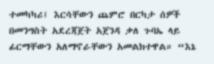ተመካካሪ፤ እርሳቸውን ጨምሮ በርካታ ሰዎች በመንግስት አደረጃጀት አጀንዳ ቃለ ጉባኤ ላይ ፊርማቸውን አለማኖራቸውን አመልክተዋል። “እኔ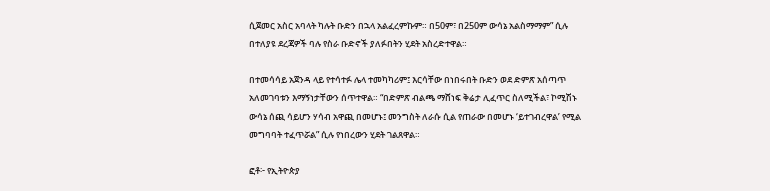ሲጀመር አስር አባላት ካሉት ቡድን በኋላ አልፈረምኩም። በ50ም፣ በ250ም ውሳኔ አልስማማም” ሲሉ በተለያዩ ደረጃዎች ባሉ የስራ ቡድኖች ያለፉበትን ሂደት አስረድተዋል።

በተመሳሳይ አጀንዳ ላይ የተሳተፉ ሌላ ተመካካሪም፤ እርሳቸው በነበሩበት ቡድን ወደ ድምጽ አሰጣጥ አለመገባቱን እማኝነታቸውን ሰጥተዋል። “በድምጽ ብልጫ ማሸነፍ ቅሬታ ሊፈጥር ስለሚችል፣ ኮሚሽኑ ውሳኔ ሰጪ ሳይሆን ሃሳብ አዋጪ በመሆኑ፤ መንግስት ለራሱ ሲል የጠራው በመሆኑ ‘ይተገብረዋል’ የሚል መግባባት ተፈጥሯል” ሲሉ የነበረውን ሂደት ገልጸዋል።

ፎቶ፦ የኢትዮጵያ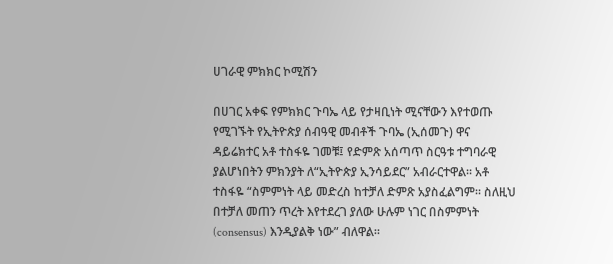ሀገራዊ ምክክር ኮሚሽን

በሀገር አቀፍ የምክክር ጉባኤ ላይ የታዛቢነት ሚናቸውን እየተወጡ የሚገኙት የኢትዮጵያ ሰብዓዊ መብቶች ጉባኤ (ኢሰመጉ) ዋና ዳይሬክተር አቶ ተስፋዬ ገመቹ፤ የድምጽ አሰጣጥ ስርዓቱ ተግባራዊ ያልሆነበትን ምክንያት ለ“ኢትዮጵያ ኢንሳይደር” አብራርተዋል። አቶ ተስፋዬ “ስምምነት ላይ መድረስ ከተቻለ ድምጽ አያስፈልግም። ስለዚህ በተቻለ መጠን ጥረት እየተደረገ ያለው ሁሉም ነገር በስምምነት (consensus) እንዲያልቅ ነው” ብለዋል።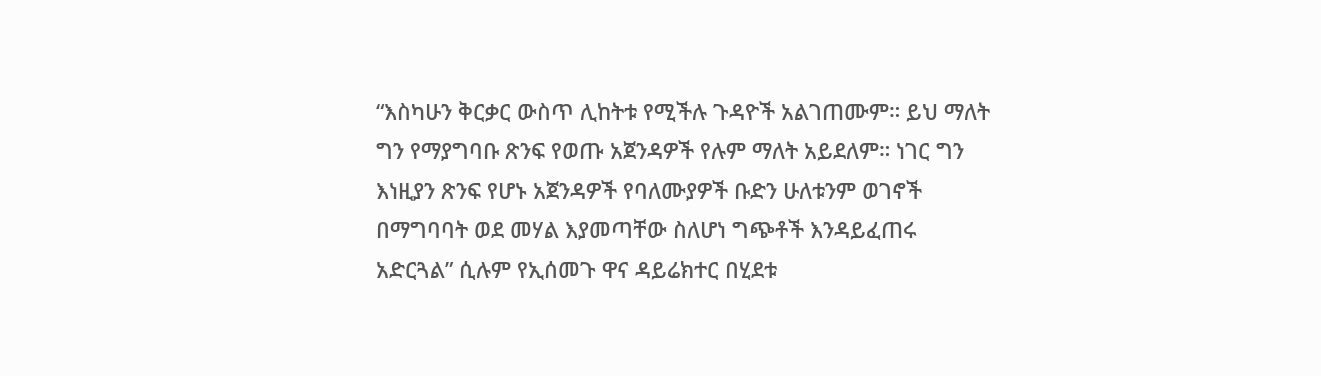“እስካሁን ቅርቃር ውስጥ ሊከትቱ የሚችሉ ጉዳዮች አልገጠሙም። ይህ ማለት ግን የማያግባቡ ጽንፍ የወጡ አጀንዳዎች የሉም ማለት አይደለም። ነገር ግን እነዚያን ጽንፍ የሆኑ አጀንዳዎች የባለሙያዎች ቡድን ሁለቱንም ወገኖች በማግባባት ወደ መሃል እያመጣቸው ስለሆነ ግጭቶች እንዳይፈጠሩ አድርጓል” ሲሉም የኢሰመጉ ዋና ዳይሬክተር በሂደቱ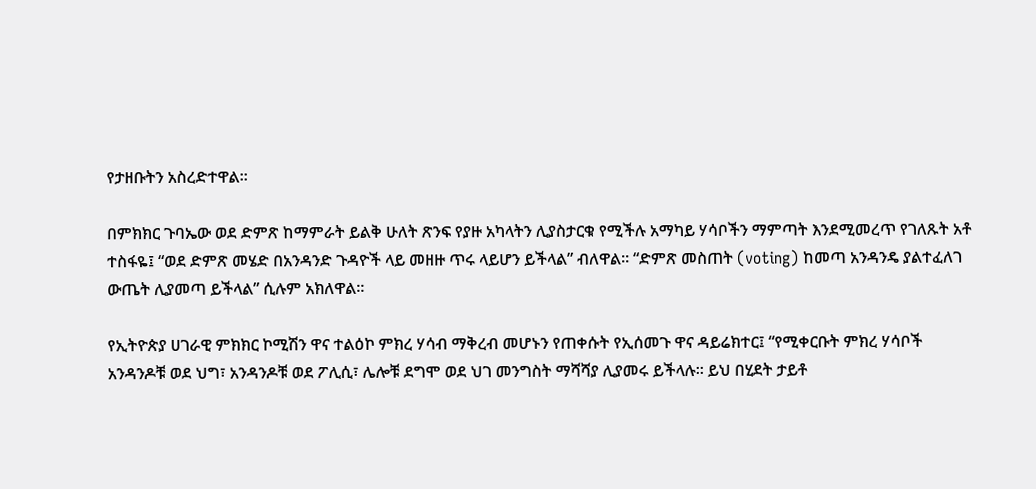የታዘቡትን አስረድተዋል።

በምክክር ጉባኤው ወደ ድምጽ ከማምራት ይልቅ ሁለት ጽንፍ የያዙ አካላትን ሊያስታርቁ የሚችሉ አማካይ ሃሳቦችን ማምጣት እንደሚመረጥ የገለጹት አቶ ተስፋዬ፤ “ወደ ድምጽ መሄድ በአንዳንድ ጉዳዮች ላይ መዘዙ ጥሩ ላይሆን ይችላል” ብለዋል። “ድምጽ መስጠት (voting) ከመጣ አንዳንዴ ያልተፈለገ ውጤት ሊያመጣ ይችላል” ሲሉም አክለዋል።

የኢትዮጵያ ሀገራዊ ምክክር ኮሚሽን ዋና ተልዕኮ ምክረ ሃሳብ ማቅረብ መሆኑን የጠቀሱት የኢሰመጉ ዋና ዳይሬክተር፤ “የሚቀርቡት ምክረ ሃሳቦች አንዳንዶቹ ወደ ህግ፣ አንዳንዶቹ ወደ ፖሊሲ፣ ሌሎቹ ደግሞ ወደ ህገ መንግስት ማሻሻያ ሊያመሩ ይችላሉ። ይህ በሂደት ታይቶ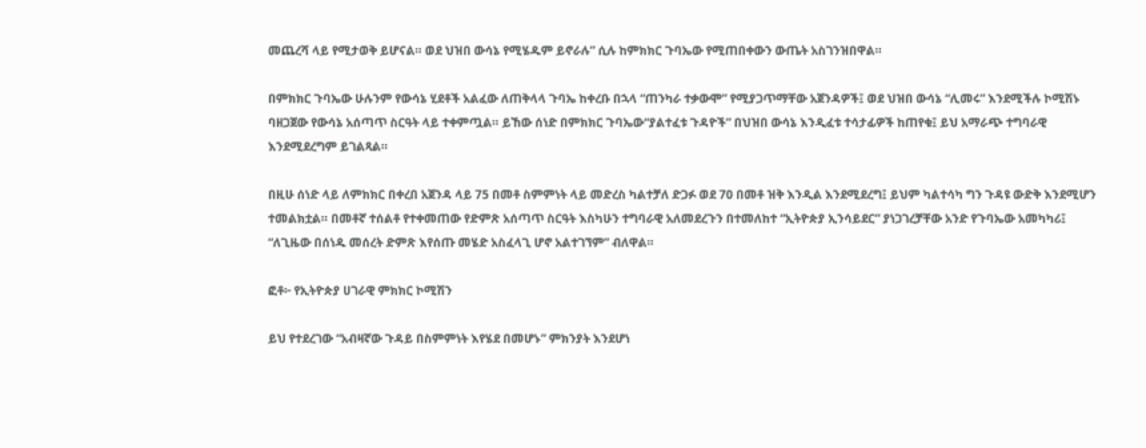መጨረሻ ላይ የሚታወቅ ይሆናል። ወደ ህዝበ ውሳኔ የሚሄዱም ይኖራሉ” ሲሉ ከምክክር ጉባኤው የሚጠበቀውን ውጤት አስገንዝበዋል።

በምክክር ጉባኤው ሁሉንም የውሳኔ ሂደቶች አልፈው ለጠቅላላ ጉባኤ ከቀረቡ በኋላ “ጠንካራ ተቃውሞ” የሚያጋጥማቸው አጀንዳዎች፤ ወደ ህዝበ ውሳኔ “ሊመሩ” እንደሚችሉ ኮሚሽኑ ባዘጋጀው የውሳኔ አሰጣጥ ስርዓት ላይ ተቀምጧል። ይኸው ሰነድ በምክክር ጉባኤው“ያልተፈቱ ጉዳዮች” በህዝበ ውሳኔ እንዲፈቱ ተሳታፊዎች ከጠየቁ፤ ይህ አማራጭ ተግባራዊ እንደሚደረግም ይገልጻል።

በዚሁ ሰነድ ላይ ለምክክር በቀረበ አጀንዳ ላይ 75 በመቶ ስምምነት ላይ መድረስ ካልተቻለ ድጋፉ ወደ 70 በመቶ ዝቅ እንዲል እንደሚደረግ፤ ይህም ካልተሳካ ግን ጉዳዩ ውድቅ እንደሚሆን ተመልክቷል። በመቶኛ ተሰልቶ የተቀመጠው የድምጽ አሰጣጥ ስርዓት እስካሁን ተግባራዊ አለመደረጉን በተመለከተ “ኢትዮጵያ ኢንሳይደር” ያነጋገረቻቸው አንድ የጉባኤው አመካካሪ፤ “ለጊዜው በሰነዱ መሰረት ድምጽ እየሰጡ መሄድ አስፈላጊ ሆኖ አልተገኘም” ብለዋል።

ፎቶ፦ የኢትዮጵያ ሀገራዊ ምክክር ኮሚሽን

ይህ የተደረገው “አብዛኛው ጉዳይ በስምምነት እየሄደ በመሆኑ” ምክንያት እንደሆነ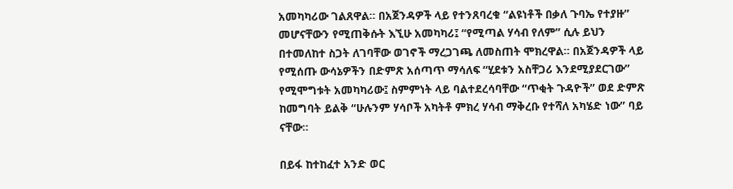አመካካሪው ገልጸዋል። በአጀንዳዎች ላይ የተንጸባረቁ “ልዩነቶች በቃለ ጉባኤ የተያዙ” መሆናቸውን የሚጠቅሱት እኚሁ አመካካሪ፤ “የሚጣል ሃሳብ የለም” ሲሉ ይህን በተመለከተ ስጋት ለገባቸው ወገኖች ማረጋገጫ ለመስጠት ሞክረዋል። በአጀንዳዎች ላይ የሚሰጡ ውሳኔዎችን በድምጽ አሰጣጥ ማሳለፍ “ሂደቱን አስቸጋሪ እንደሚያደርገው” የሚሞግቱት አመካካሪው፤ ስምምነት ላይ ባልተደረሳባቸው “ጥቂት ጉዳዮች” ወደ ድምጽ ከመግባት ይልቅ “ሁሉንም ሃሳቦች አካትቶ ምክረ ሃሳብ ማቅረቡ የተሻለ አካሄድ ነው” ባይ ናቸው።

በይፋ ከተከፈተ አንድ ወር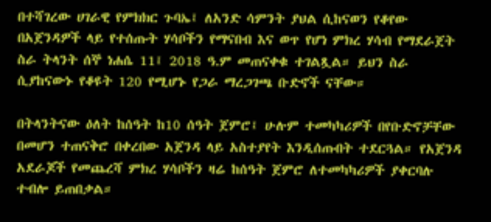በተሻገረው ሀገራዊ የምክክር ጉባኤ፤ ለአንድ ሳምንት ያህል ሲከናወን የቆየው በአጀንዳዎች ላይ የተሰጡት ሃሳቦችን የማናበብ እና ወጥ የሆነ ምክረ ሃሳብ የማደራጀት ስራ ትላንት ሰኞ ነሐሴ 11፤ 2018 ዓ.ም መጠናቀቁ ተገልጿል። ይህን ስራ ሲያከናውኑ የቆዩት 120 የሚሆኑ የጋራ ማረጋገጫ ቡድኖች ናቸው።

በትላንትናው ዕለት ከሰዓት ከ10 ሰዓት ጀምሮ፤ ሁሉም ተመካካሪዎች በየቡድኖቻቸው በመሆን ተጠናቅሮ በቀረበው አጀንዳ ላይ አስተያየት እንዲሰጡበት ተደርጓል። የአጀንዳ አደራጆች የመጨረሻ ምክረ ሃሳቦችን ዛሬ ከሰዓት ጀምሮ ለተመካካሪዎች ያቀርባሉ ተብሎ ይጠበቃል።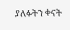ያለፉትን ቀናት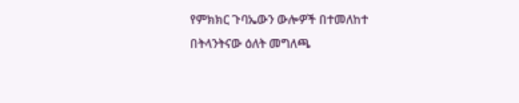የምክክር ጉባኤውን ውሎዎች በተመለከተ በትላንትናው ዕለት መግለጫ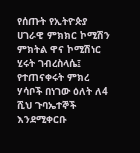የሰጡት የኢትዮጵያ ሀገራዊ ምክክር ኮሚሽን ምክትል ዋና ኮሚሽነር ሂሩት ገብረስላሴ፤ የተጠናቀሩት ምክረ ሃሳቦች በነገው ዕለት ለ4 ሺህ ጉባኤተኞች እንደሚቀርቡ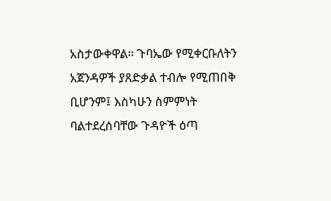አስታውቀዋል። ጉባኤው የሚቀርቡለትን አጀንዳዎች ያጸድቃል ተብሎ የሚጠበቅ ቢሆንም፤ እስካሁን ስምምነት ባልተደረሰባቸው ጉዳዮች ዕጣ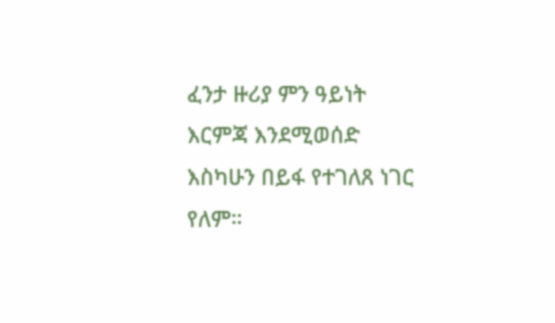ፈንታ ዙሪያ ምን ዓይነት እርምጃ እንደሚወሰድ እስካሁን በይፋ የተገለጸ ነገር የለም።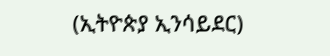(ኢትዮጵያ ኢንሳይደር)